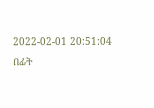2022-02-01 20:51:04
በፊት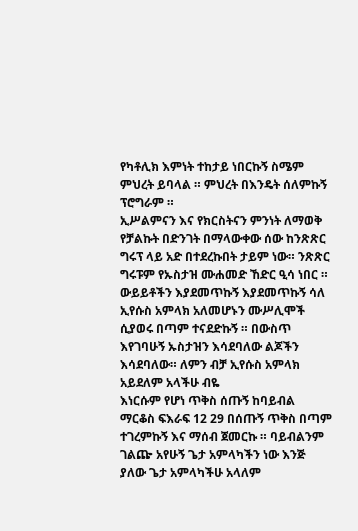የካቶሊክ እምነት ተከታይ ነበርኩኝ ስሜም ምህረት ይባላል ። ምህረት በእንዴት ሰለምኩኝ ፕሮግራም ።
ኢሥልምናን እና የክርስትናን ምንነት ለማወቅ የቻልኩት በድንገት በማላውቀው ሰው ከንጽጽር ግሩፕ ላይ አድ በተደረኩበት ታይም ነው። ንጽጽር ግሩፑም የኡስታዝ ሙሐመድ ኸድር ዒሳ ነበር ።
ውይይቶችን እያደመጥኩኝ እያደመጥኩኝ ሳለ
ኢየሱስ አምላክ አለመሆኑን ሙሥሊሞች ሲያወሩ በጣም ተናደድኩኝ ። በውስጥ እየገባሁኝ ኡስታዝን እሳደባለው ልጆችን እሳደባለው። ለምን ብቻ ኢየሱስ አምላክ አይደለም አላችሁ ብዬ
እነርሱም የሆነ ጥቅስ ሰጡኝ ከባይብል ማርቆስ ፍእራፍ 12 29 በሰጡኝ ጥቅስ በጣም ተገረምኩኝ እና ማሰብ ጀመርኩ ። ባይብልንም ገልጬ አየሁኝ ጌታ አምላካችን ነው እንጅ ያለው ጌታ አምላካችሁ አላለም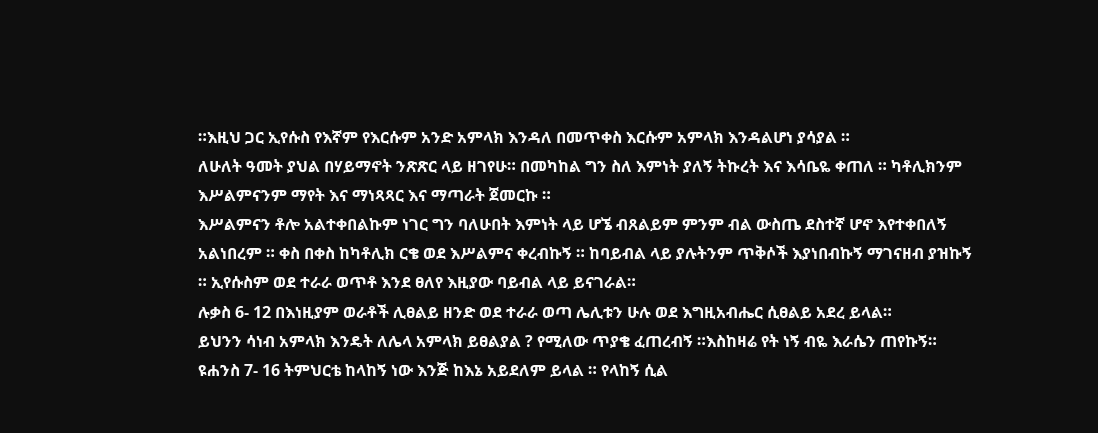።እዚህ ጋር ኢየሱስ የእኛም የእርሱም አንድ አምላክ እንዳለ በመጥቀስ እርሱም አምላክ እንዳልሆነ ያሳያል ።
ለሁለት ዓመት ያህል በሃይማኖት ንጽጽር ላይ ዘገየሁ። በመካከል ግን ስለ እምነት ያለኝ ትኩረት እና እሳቤዬ ቀጠለ ። ካቶሊክንም እሥልምናንም ማየት እና ማነጻጻር እና ማጣራት ጀመርኩ ።
እሥልምናን ቶሎ አልተቀበልኩም ነገር ግን ባለሁበት እምነት ላይ ሆኜ ብጸልይም ምንም ብል ውስጤ ደስተኛ ሆኖ እየተቀበለኝ አልነበረም ። ቀስ በቀስ ከካቶሊክ ርቄ ወደ እሥልምና ቀረብኩኝ ። ከባይብል ላይ ያሉትንም ጥቅሶች እያነበብኩኝ ማገናዘብ ያዝኩኝ ። ኢየሱስም ወደ ተራራ ወጥቶ እንደ ፀለየ እዚያው ባይብል ላይ ይናገራል።
ሉቃስ 6- 12 በእነዚያም ወራቶች ሊፀልይ ዘንድ ወደ ተራራ ወጣ ሌሊቱን ሁሉ ወደ እግዚአብሔር ሲፀልይ አደረ ይላል።
ይህንን ሳነብ አምላክ እንዴት ለሌላ አምላክ ይፀልያል ? የሚለው ጥያቄ ፈጠረብኝ ።እስከዛሬ የት ነኝ ብዬ እራሴን ጠየኩኝ።
ዩሐንስ 7- 16 ትምህርቴ ከላከኝ ነው እንጅ ከእኔ አይደለም ይላል ። የላከኝ ሲል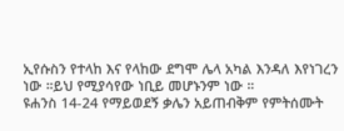ኢየሱስን የተላከ እና የላከው ደግሞ ሌላ አካል እንዳለ እየነገረን ነው ።ይህ የሚያሳየው ነቢይ መሆኑንም ነው ።
ዩሐንስ 14-24 የማይወደኝ ቃሌን አይጠብቅም የምትሰሙት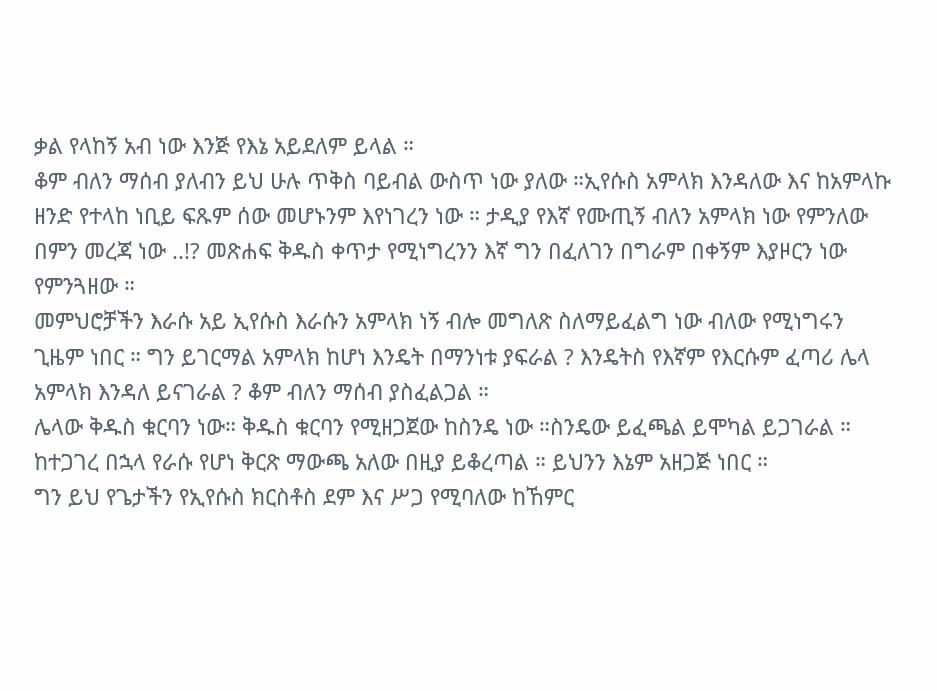ቃል የላከኝ አብ ነው እንጅ የእኔ አይደለም ይላል ።
ቆም ብለን ማሰብ ያለብን ይህ ሁሉ ጥቅስ ባይብል ውስጥ ነው ያለው ።ኢየሱስ አምላክ እንዳለው እና ከአምላኩ ዘንድ የተላከ ነቢይ ፍጹም ሰው መሆኑንም እየነገረን ነው ። ታዲያ የእኛ የሙጢኝ ብለን አምላክ ነው የምንለው በምን መረጃ ነው ..!? መጽሐፍ ቅዱስ ቀጥታ የሚነግረንን እኛ ግን በፈለገን በግራም በቀኝም እያዞርን ነው የምንጓዘው ።
መምህሮቻችን እራሱ አይ ኢየሱስ እራሱን አምላክ ነኝ ብሎ መግለጽ ስለማይፈልግ ነው ብለው የሚነግሩን ጊዜም ነበር ። ግን ይገርማል አምላክ ከሆነ እንዴት በማንነቱ ያፍራል ? እንዴትስ የእኛም የእርሱም ፈጣሪ ሌላ አምላክ እንዳለ ይናገራል ? ቆም ብለን ማሰብ ያስፈልጋል ።
ሌላው ቅዱስ ቁርባን ነው። ቅዱስ ቁርባን የሚዘጋጀው ከስንዴ ነው ።ስንዴው ይፈጫል ይሞካል ይጋገራል ። ከተጋገረ በኋላ የራሱ የሆነ ቅርጽ ማውጫ አለው በዚያ ይቆረጣል ። ይህንን እኔም አዘጋጅ ነበር ።
ግን ይህ የጌታችን የኢየሱስ ክርስቶስ ደም እና ሥጋ የሚባለው ከኸምር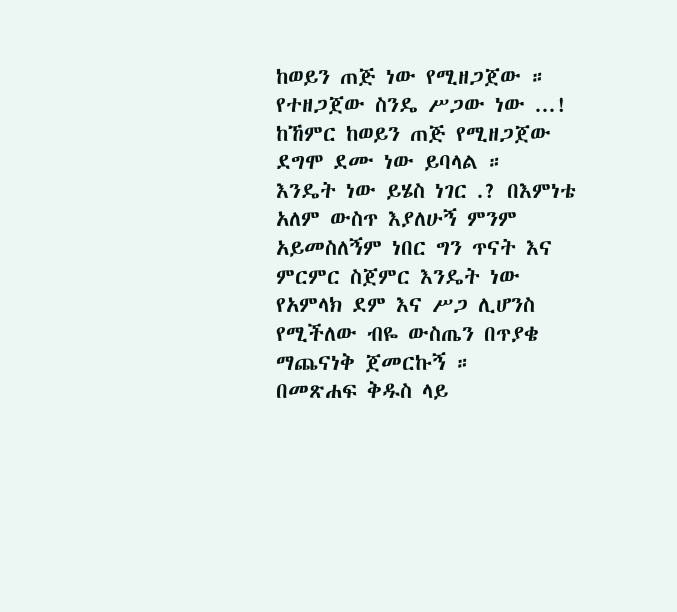ከወይን ጠጅ ነው የሚዘጋጀው ።
የተዘጋጀው ስንዴ ሥጋው ነው ...!
ከኸምር ከወይን ጠጅ የሚዘጋጀው ደግሞ ደሙ ነው ይባላል ።
እንዴት ነው ይሄስ ነገር .? በእምነቴ አለም ውስጥ እያለሁኝ ምንም አይመስለኝም ነበር ግን ጥናት እና ምርምር ስጀምር እንዴት ነው የአምላክ ደም እና ሥጋ ሊሆንስ የሚችለው ብዬ ውስጤን በጥያቄ ማጨናነቅ ጀመርኩኝ ።
በመጽሐፍ ቅዱስ ላይ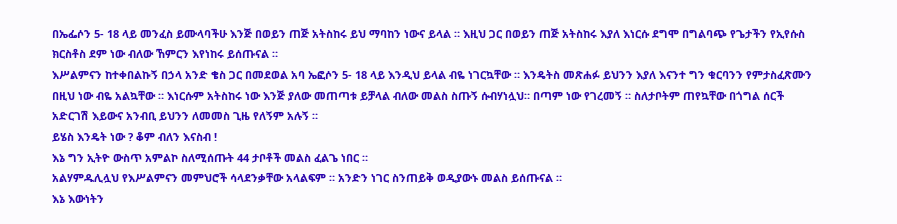በኤፌሶን 5- 18 ላይ መንፈስ ይሙላባችሁ እንጅ በወይን ጠጅ አትስከሩ ይህ ማባከን ነውና ይላል ። እዚህ ጋር በወይን ጠጅ አትስከሩ እያለ እነርሱ ደግሞ በግልባጭ የጌታችን የኢየሱስ ክርስቶስ ደም ነው ብለው ኸምርን እየነከሩ ይሰጡናል ።
እሥልምናን ከተቀበልኩኝ በኃላ አንድ ቄስ ጋር በመደወል አባ ኤፎሶን 5- 18 ላይ እንዲህ ይላል ብዬ ነገርኳቸው ። እንዴትስ መጽሐፉ ይህንን እያለ እናንተ ግን ቁርባንን የምታስፈጽሙን በዚህ ነው ብዬ አልኳቸው ። እነርሱም አትስከሩ ነው እንጅ ያለው መጠጣቱ ይቻላል ብለው መልስ ስጡኝ ሱብሃነሏህ። በጣም ነው የገረመኝ ። ስለታቦትም ጠየኳቸው በጎግል ሰርች አድርገሽ እይውና አንብቢ ይህንን ለመመስ ጊዜ የለኝም አሉኝ ።
ይሄስ እንዴት ነው ? ቆም ብለን እናስብ !
እኔ ግን ኢትዮ ውስጥ አምልኮ ስለሚሰጡት 44 ታቦቶች መልስ ፈልጌ ነበር ።
አልሃምዱሊሏህ የእሥልምናን መምህሮች ሳላደንቃቸው አላልፍም ። አንድን ነገር ስንጠይቅ ወዲያውኑ መልስ ይሰጡናል ።
እኔ እውነትን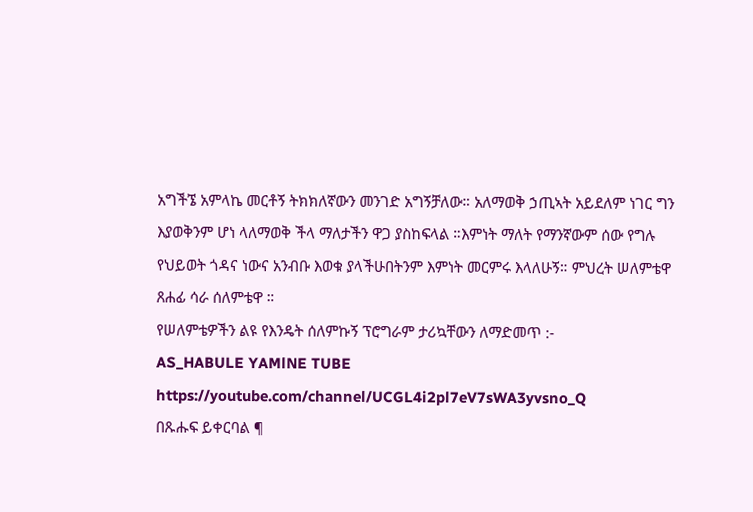አግችኜ አምላኬ መርቶኝ ትክክለኛውን መንገድ አግኝቻለው። አለማወቅ ኃጢኣት አይደለም ነገር ግን እያወቅንም ሆነ ላለማወቅ ችላ ማለታችን ዋጋ ያስከፍላል ።እምነት ማለት የማንኛውም ሰው የግሉ የህይወት ጎዳና ነውና አንብቡ እወቁ ያላችሁበትንም እምነት መርምሩ እላለሁኝ። ምህረት ሠለምቴዋ ጸሐፊ ሳራ ሰለምቴዋ ።
የሠለምቴዎችን ልዩ የእንዴት ሰለምኩኝ ፕሮግራም ታሪኳቸውን ለማድመጥ :-
AS_HABULE YAMlNE TUBE
https://youtube.com/channel/UCGL4i2pl7eV7sWA3yvsno_Q
በጹሑፍ ይቀርባል ¶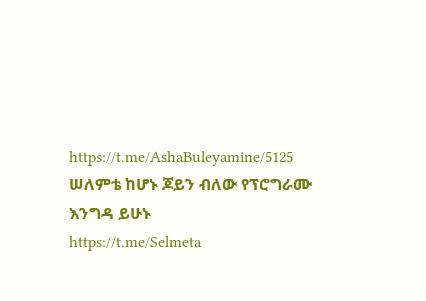https://t.me/AshaBuleyamine/5125
ሠለምቴ ከሆኑ ጆይን ብለው የፕሮግራሙ እንግዳ ይሁኑ
https://t.me/Selmeta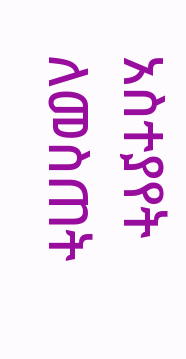አስተያየት ለመስጠት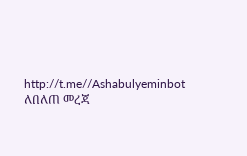http://t.me//Ashabulyeminbot
ለበለጠ መረጃ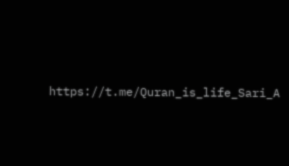https://t.me/Quran_is_life_Sari_A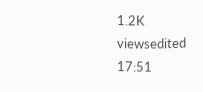1.2K viewsedited 17:51